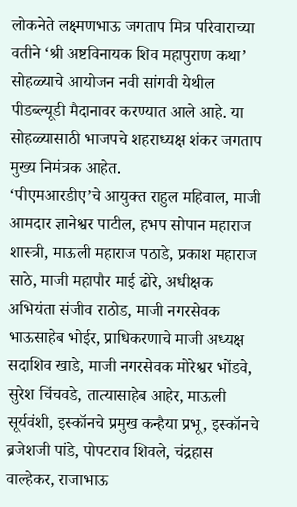लोकनेते लक्ष्मणभाऊ जगताप मित्र परिवाराच्या वतीने ‘श्री अष्टविनायक शिव महापुराण कथा’ सोहळ्याचे आयोजन नवी सांगवी येथील पीडब्ल्यूडी मैदानावर करण्यात आले आहे. या सोहळ्यासाठी भाजपचे शहराध्यक्ष शंकर जगताप मुख्य निमंत्रक आहेत.
‘पीएमआरडीए’चे आयुक्त राहुल महिवाल, माजी आमदार ज्ञानेश्वर पाटील, हभप सोपान महाराज शास्त्री, माऊली महाराज पठाडे, प्रकाश महाराज साठे, माजी महापौर माई ढोरे, अधीक्षक अभियंता संजीव राठोड, माजी नगरसेवक भाऊसाहेब भोईर, प्राधिकरणाचे माजी अध्यक्ष सदाशिव खाडे, माजी नगरसेवक मोरेश्वर भोंडवे, सुरेश चिंचवडे, तात्यासाहेब आहेर, माऊली सूर्यवंशी, इस्कॉनचे प्रमुख कन्हैया प्रभू, इस्कॉनचे ब्रजेशजी पांडे, पोपटराव शिवले, चंद्रहास वाल्हेकर, राजाभाऊ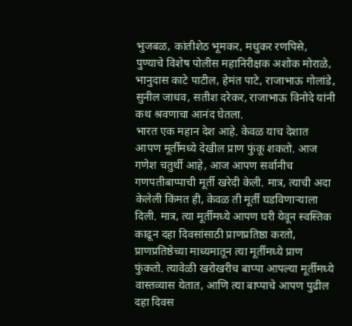भुजबळ, कांतीशेठ भूमकर, मधुकर रणपिसे, पुण्याचे विशेष पोलीस महानिरीक्षक अशोक मोराळे, भानुदास काटे पाटील, हेमंत पाटे, राजाभाऊ गोलांडे, सुनील जाधव, सतीश दरेकर, राजाभाऊ विनोदे यांनी कथ श्रवणाचा आनंद घेतला.
भारत एक महान देश आहे. केवळ याच देशात आपण मूर्तीमध्ये देखील प्राण फुंकू शकतो. आज गणेश चतुर्थी आहे, आज आपण सर्वानीच गणपतीबाप्पाची मूर्ती खरेदी केली. मात्र, त्याची अदा केलेली किंमत ही, केवळ ती मूर्ती घडविणाऱ्याला दिली. मात्र, त्या मूर्तीमध्ये आपण घरी येवून स्वस्तिक काढून दहा दिवसांसाठी प्राणप्रतिष्ठा करतो, प्राणप्रतिष्ठेच्या माध्यमातून त्या मूर्तीमध्ये प्राण फुंकतो. त्यावेळी खरोखरीच बाप्पा आपल्या मूर्तीमध्ये वास्तव्यास येतात, आणि त्या बाप्पाचे आपण पुढील दहा दिवस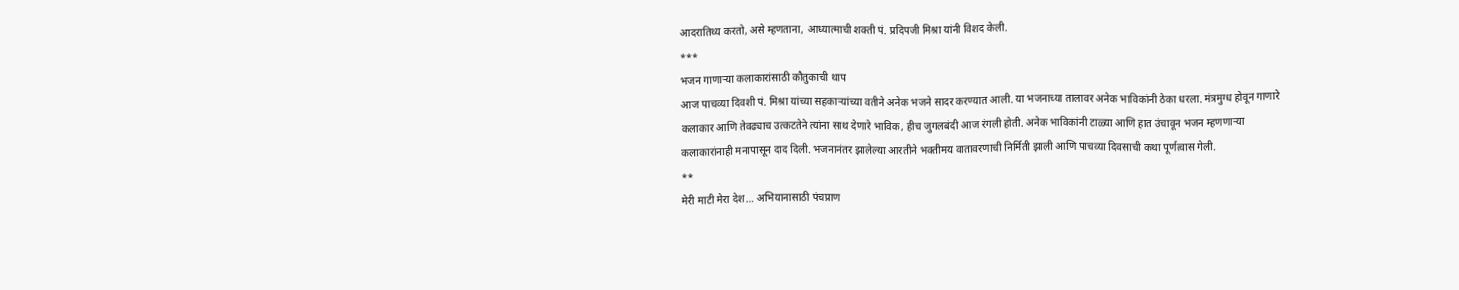आदरातिथ्य करतो, असे म्हणताना, आध्यात्माची शक्ती पं. प्रदिपजी मिश्रा यांनी विशद केली.
***
भजन गाणाऱ्या कलाकारांसाठी कौतुकाची थाप
आज पाचव्या दिवशी पं. मिश्रा यांच्या सहकाऱ्यांच्या वतीने अनेक भजने सादर करण्यात आली. या भजनाच्या तालावर अनेक भाविकांनी ठेका धरला. मंत्रमुग्ध होवून गाणारे कलाकार आणि तेवढ्याच उत्कटतेने त्यांना साथ देणारे भाविक, हीच जुगलबंदी आज रंगली होती. अनेक भाविकांनी टाळ्या आणि हात उंचावून भजन म्हणणाऱ्या कलाकारांनाही मनापासून दाद दिली. भजनानंतर झालेल्या आरतीने भक्तीमय वातावरणाची निर्मिती झाली आणि पाचव्या दिवसाची कथा पूर्णत्वास गेली.
**
मेरी माटी मेरा देश… अभियानासाठी पंचप्राण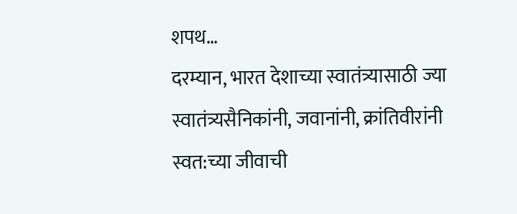शपथ…
दरम्यान, भारत देशाच्या स्वातंत्र्यासाठी ज्या स्वातंत्र्यसैनिकांनी, जवानांनी, क्रांतिवीरांनी स्वत:च्या जीवाची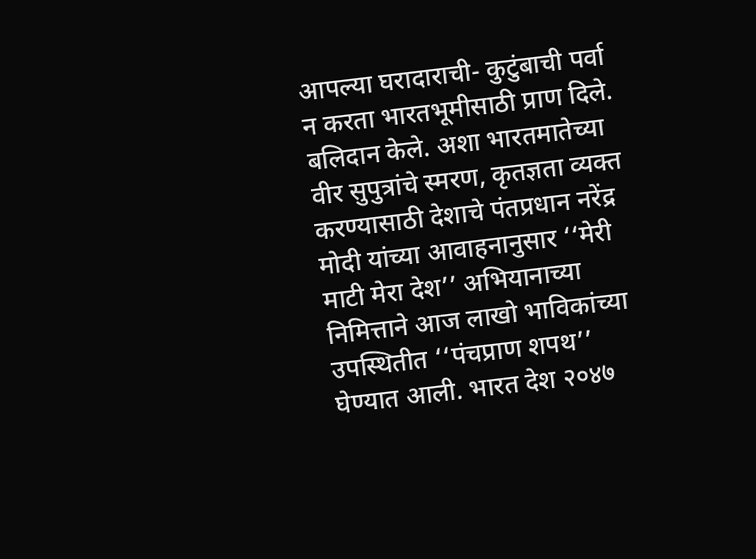आपल्या घरादाराची- कुटुंबाची पर्वा न करता भारतभूमीसाठी प्राण दिले. बलिदान केले. अशा भारतमातेच्या वीर सुपुत्रांचे स्मरण, कृतज्ञता व्यक्त करण्यासाठी देशाचे पंतप्रधान नरेंद्र मोदी यांच्या आवाहनानुसार ‘‘मेरी माटी मेरा देश’’ अभियानाच्या निमित्ताने आज लाखो भाविकांच्या उपस्थितीत ‘‘पंचप्राण शपथ’’ घेण्यात आली. भारत देश २०४७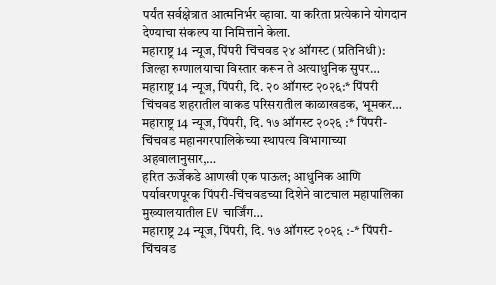पर्यंत सर्वक्षेत्रात आत्मनिर्भर व्हावा. या करिता प्रत्येकाने योगदान देण्याचा संकल्प या निमित्ताने केला.
महाराष्ट्र 14 न्यूज, पिंपरी चिंचवड २४ ऑगस्ट (प्रतिनिधी): जिल्हा रुग्णालयाचा विस्तार करून ते अत्याधुनिक सुपर…
महाराष्ट्र 14 न्यूज, पिंपरी, दि. २० ऑगस्ट २०२६:* पिंपरी चिंचवड शहरातील वाकड परिसरातील काळाखडक, भूमकर…
महाराष्ट्र 14 न्यूज, पिंपरी, दि. १७ ऑगस्ट २०२६ :* पिंपरी-चिंचवड महानगरपालिकेच्या स्थापत्य विभागाच्या अहवालानुसार,…
हरित ऊर्जेकडे आणखी एक पाऊल; आधुनिक आणि पर्यावरणपूरक पिंपरी-चिंचवडच्या दिशेने वाटचाल महापालिका मुख्यालयातील EV चार्जिंग…
महाराष्ट्र 24 न्यूज, पिंपरी, दि. १७ ऑगस्ट २०२६ :-* पिंपरी-चिंचवड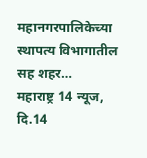महानगरपालिकेच्या स्थापत्य विभागातील सह शहर…
महाराष्ट्र 14 न्यूज, दि.14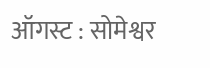ऑगस्ट : सोमेश्वर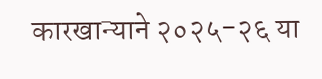कारखान्याने २०२५-२६ या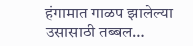हंगामात गाळप झालेल्या उसासाठी तब्बल…